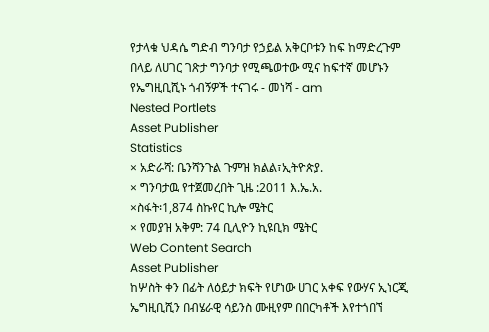የታላቁ ህዳሴ ግድብ ግንባታ የኃይል አቅርቦቱን ከፍ ከማድረጉም በላይ ለሀገር ገጽታ ግንባታ የሚጫወተው ሚና ከፍተኛ መሆኑን የኤግዚቢሺኑ ጎብኝዎች ተናገሩ - መነሻ - am
Nested Portlets
Asset Publisher
Statistics
× አድራሻ: ቤንሻንጉል ጉምዝ ክልል፣ኢትዮጵያ.
× ግንባታዉ የተጀመረበት ጊዜ :2011 እ.ኤ.አ.
×ስፋት፡1,874 ስኩየር ኪሎ ሜትር
× የመያዝ አቅም: 74 ቢሊዮን ኪዩቢክ ሜትር
Web Content Search
Asset Publisher
ከሦስት ቀን በፊት ለዕይታ ክፍት የሆነው ሀገር አቀፍ የውሃና ኢነርጂ ኤግዚቢሺን በብሄራዊ ሳይንስ ሙዚየም በበርካቶች እየተጎበኘ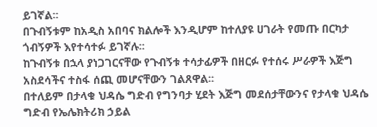ይገኛል፡፡
በጉብኝቱም ከአዲስ አበባና ክልሎች እንዲሆም ከተለያዩ ሀገራት የመጡ በርካታ ጎብኝዎች እየተሳተፉ ይገኛሉ፡፡
ከጉብኝቱ በኋላ ያነጋገርናቸው የጉብኝቱ ተሳታፊዎች በዘርፉ የተሰሩ ሥራዎች እጅግ አስደሳችና ተስፋ ሰጪ መሆናቸውን ገልጸዋል፡፡
በተለይም በታላቁ ህዳሴ ግድብ የግንባታ ሂደት እጅግ መደሰታቸውንና የታላቁ ህዳሴ ግድብ የኤሌክትሪክ ኃይል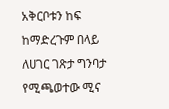አቅርቦቱን ከፍ ከማድረጉም በላይ ለሀገር ገጽታ ግንባታ የሚጫወተው ሚና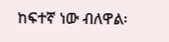ከፍተኛ ነው ብለዋል፡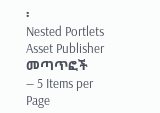፡
Nested Portlets
Asset Publisher
መጣጥፎች
— 5 Items per Page